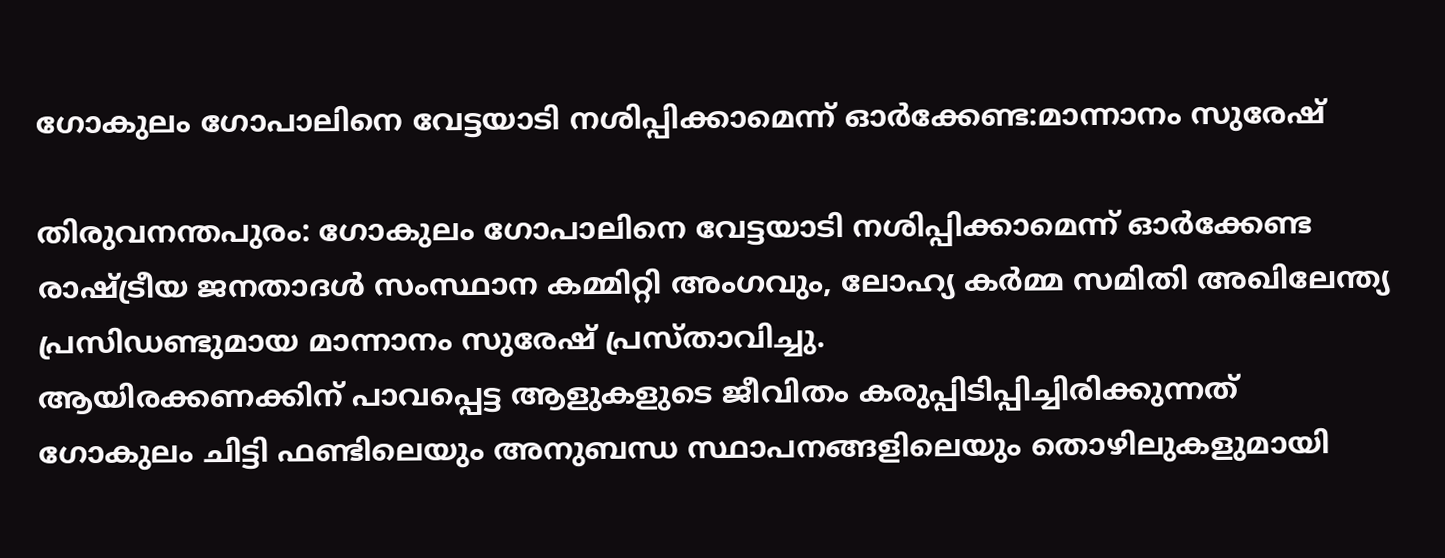ഗോകുലം ഗോപാലിനെ വേട്ടയാടി നശിപ്പിക്കാമെന്ന് ഓർക്കേണ്ട:മാന്നാനം സുരേഷ്

തിരുവനന്തപുരം: ഗോകുലം ഗോപാലിനെ വേട്ടയാടി നശിപ്പിക്കാമെന്ന് ഓർക്കേണ്ട രാഷ്ട്രീയ ജനതാദൾ സംസ്ഥാന കമ്മിറ്റി അംഗവും, ലോഹ്യ കർമ്മ സമിതി അഖിലേന്ത്യ പ്രസിഡണ്ടുമായ മാന്നാനം സുരേഷ് പ്രസ്താവിച്ചു.
ആയിരക്കണക്കിന് പാവപ്പെട്ട ആളുകളുടെ ജീവിതം കരുപ്പിടിപ്പിച്ചിരിക്കുന്നത് ഗോകുലം ചിട്ടി ഫണ്ടിലെയും അനുബന്ധ സ്ഥാപനങ്ങളിലെയും തൊഴിലുകളുമായി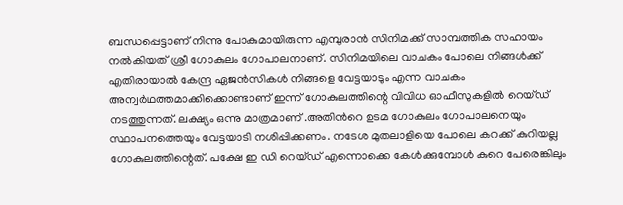ബന്ധപ്പെട്ടാണ് നിന്നു പോകുമായിരുന്ന എമ്പുരാൻ സിനിമക്ക് സാമ്പത്തിക സഹായം നൽകിയത് ശ്രീ ഗോകുലം ഗോപാലനാണ്. സിനിമയിലെ വാചകം പോലെ നിങ്ങൾക്ക്‌ എതിരായാൽ കേന്ദ്ര ഏജൻസികൾ നിങ്ങളെ വേട്ടയാടും എന്ന വാചകം അന്വർഥത്തമാക്കിക്കൊണ്ടാണ് ഇന്ന് ഗോകുലത്തിന്റെ വിവിധ ഓഫീസുകളിൽ റെയ്ഡ് നടത്തുന്നത്. ലക്ഷ്യം ഒന്നു മാത്രമാണ് .അതിൻറെ ഉടമ ഗോകുലം ഗോപാലനെയും സ്ഥാപനത്തെയും വേട്ടയാടി നശിപ്പിക്കണം. നടേശ മുതലാളിയെ പോലെ കറക്ക് കുറിയല്ല ഗോകുലത്തിന്റെത്. പക്ഷേ ഇ ഡി റെയ്ഡ് എന്നൊക്കെ കേൾക്കുമ്പോൾ കുറെ പേരെങ്കിലും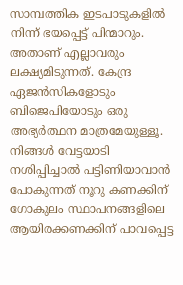സാമ്പത്തിക ഇടപാടുകളിൽ നിന്ന് ഭയപ്പെട്ട് പിന്മാറും. അതാണ് എല്ലാവരും ലക്ഷ്യമിടുന്നത്. കേന്ദ്ര ഏജൻസികളോടും ബിജെപിയോടും ഒരു അഭ്യർത്ഥന മാത്രമേയുള്ളൂ. നിങ്ങൾ വേട്ടയാടി നശിപ്പിച്ചാൽ പട്ടിണിയാവാൻ പോകുന്നത് നൂറു കണക്കിന് ഗോകുലം സ്ഥാപനങ്ങളിലെ ആയിരക്കണക്കിന് പാവപ്പെട്ട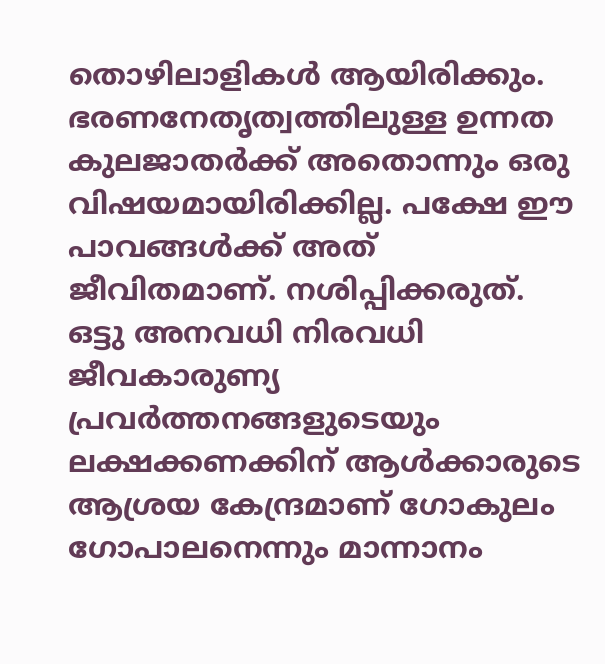തൊഴിലാളികൾ ആയിരിക്കും. ഭരണനേതൃത്വത്തിലുള്ള ഉന്നത കുലജാതർക്ക് അതൊന്നും ഒരു വിഷയമായിരിക്കില്ല. പക്ഷേ ഈ പാവങ്ങൾക്ക് അത് ജീവിതമാണ്. നശിപ്പിക്കരുത്. ഒട്ടു അനവധി നിരവധി ജീവകാരുണ്യ പ്രവർത്തനങ്ങളുടെയും ലക്ഷക്കണക്കിന് ആൾക്കാരുടെ ആശ്രയ കേന്ദ്രമാണ് ഗോകുലം ഗോപാലനെന്നും മാന്നാനം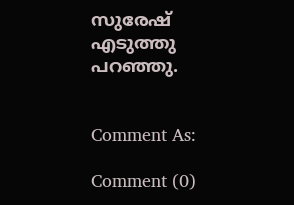സുരേഷ് എടുത്തു പറഞ്ഞു.


Comment As:

Comment (0)